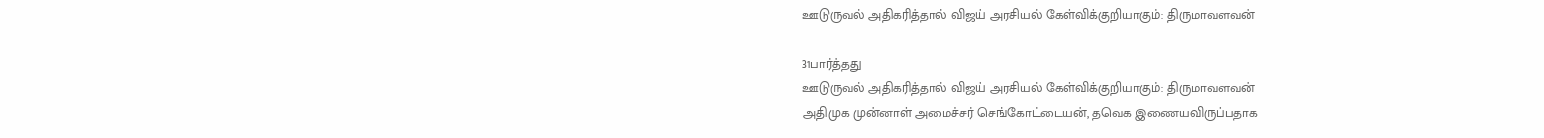ஊடுருவல் அதிகரித்தால் விஜய் அரசியல் கேள்விக்குறியாகும்: திருமாவளவன்

31பார்த்தது
ஊடுருவல் அதிகரித்தால் விஜய் அரசியல் கேள்விக்குறியாகும்: திருமாவளவன்
அதிமுக முன்னாள் அமைச்சர் செங்கோட்டையன், தவெக இணையவிருப்பதாக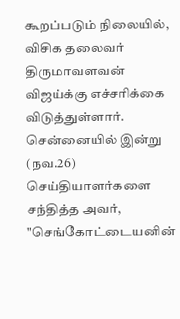கூறப்படும் நிலையில், விசிக தலைவர் திருமாவளவன் விஜய்க்கு எச்சரிக்கை விடுத்துள்ளார். சென்னையில் இன்று (நவ.26) செய்தியாளர்களை சந்தித்த அவர், "செங்கோட்டையனின்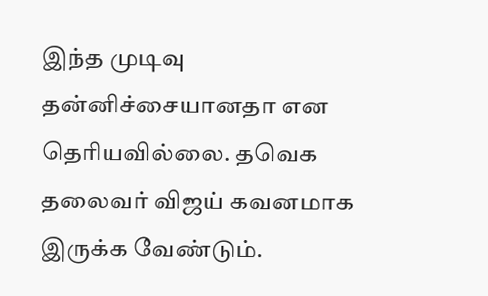இந்த முடிவு தன்னிச்சையானதா என தெரியவில்லை. தவெக தலைவர் விஜய் கவனமாக இருக்க வேண்டும்.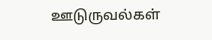ஊடுருவல்கள்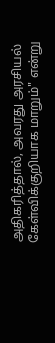அதிகரித்தால், அவரது அரசியல் கேள்விக்குறியாக மாறும்" என்று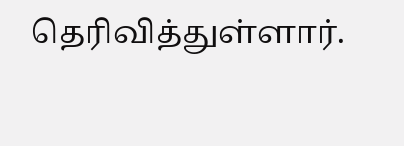தெரிவித்துள்ளார்.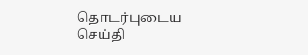தொடர்புடைய செய்தி